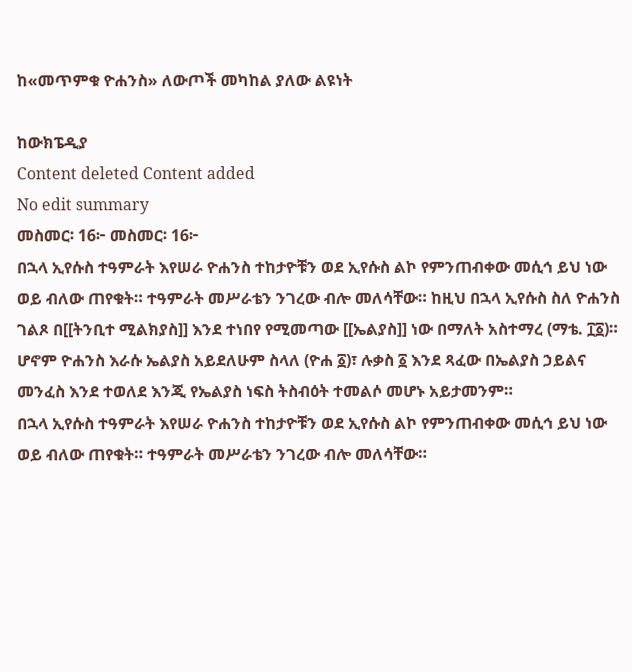ከ«መጥምቁ ዮሐንስ» ለውጦች መካከል ያለው ልዩነት

ከውክፔዲያ
Content deleted Content added
No edit summary
መስመር፡ 16፦ መስመር፡ 16፦
በኋላ ኢየሱስ ተዓምራት እየሠራ ዮሐንስ ተከታዮቹን ወደ ኢየሱስ ልኮ የምንጠብቀው መሲኅ ይህ ነው ወይ ብለው ጠየቁት። ተዓምራት መሥራቴን ንገረው ብሎ መለሳቸው። ከዚህ በኋላ ኢየሱስ ስለ ዮሐንስ ገልጾ በ[[ትንቢተ ሚልክያስ]] እንደ ተነበየ የሚመጣው [[ኤልያስ]] ነው በማለት አስተማረ (ማቴ. ፲፩)። ሆኖም ዮሐንስ እራሱ ኤልያስ አይደለሁም ስላለ (ዮሐ ፩)፣ ሉቃስ ፩ እንደ ጻፈው በኤልያስ ኃይልና መንፈስ እንደ ተወለደ እንጂ የኤልያስ ነፍስ ትስብዕት ተመልሶ መሆኑ አይታመንም።
በኋላ ኢየሱስ ተዓምራት እየሠራ ዮሐንስ ተከታዮቹን ወደ ኢየሱስ ልኮ የምንጠብቀው መሲኅ ይህ ነው ወይ ብለው ጠየቁት። ተዓምራት መሥራቴን ንገረው ብሎ መለሳቸው።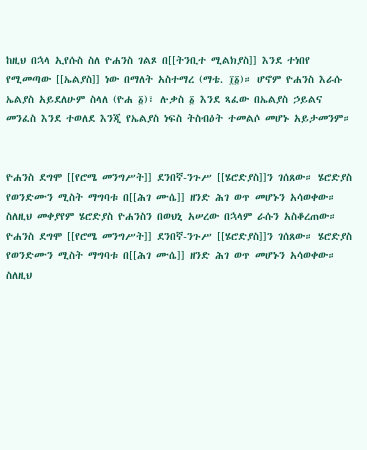ከዚህ በኋላ ኢየሱስ ስለ ዮሐንስ ገልጾ በ[[ትንቢተ ሚልክያስ]] እንደ ተነበየ የሚመጣው [[ኤልያስ]] ነው በማለት አስተማረ (ማቴ. ፲፩)። ሆኖም ዮሐንስ እራሱ ኤልያስ አይደለሁም ስላለ (ዮሐ ፩)፣ ሉቃስ ፩ እንደ ጻፈው በኤልያስ ኃይልና መንፈስ እንደ ተወለደ እንጂ የኤልያስ ነፍስ ትስብዕት ተመልሶ መሆኑ አይታመንም።


ዮሐንስ ደግሞ [[የሮሜ መንግሥት]] ደንበኛ-ንጉሥ [[ሄሮድያስ]]ን ገሰጸው። ሄሮድያስ የወንድሙን ሚስት ማግባቱ በ[[ሕገ ሙሴ]] ዘንድ ሕገ ወጥ መሆኑን አሳወቀው። ስለዚህ መቀያየም ሄሮድያስ ዮሐንስን በወህኒ አሠረው በኋላም ራሱን አስቆረጠው።
ዮሐንስ ደግሞ [[የሮሜ መንግሥት]] ደንበኛ-ንጉሥ [[ሄሮድያስ]]ን ገሰጸው። ሄሮድያስ የወንድሙን ሚስት ማግባቱ በ[[ሕገ ሙሴ]] ዘንድ ሕገ ወጥ መሆኑን አሳወቀው። ስለዚህ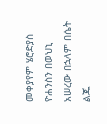መቀያየም ሄሮድያስ ዮሐንስን በወህኒ አሠረው በኋላም በሴት ልጁ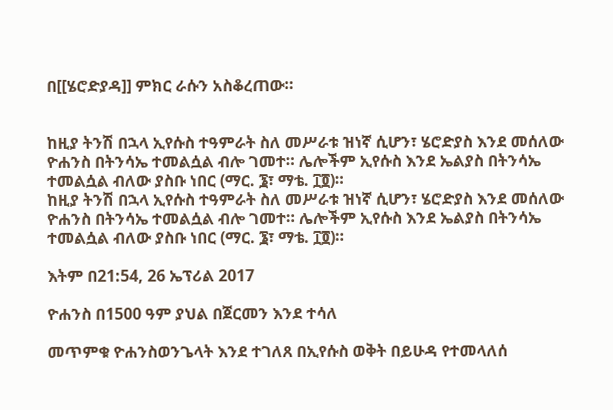በ[[ሄሮድያዳ]] ምክር ራሱን አስቆረጠው።


ከዚያ ትንሽ በኋላ ኢየሱስ ተዓምራት ስለ መሥራቱ ዝነኛ ሲሆን፣ ሄሮድያስ እንደ መሰለው ዮሐንስ በትንሳኤ ተመልሷል ብሎ ገመተ። ሌሎችም ኢየሱስ እንደ ኤልያስ በትንሳኤ ተመልሷል ብለው ያስቡ ነበር (ማር. ፮፣ ማቴ. ፲፬)።
ከዚያ ትንሽ በኋላ ኢየሱስ ተዓምራት ስለ መሥራቱ ዝነኛ ሲሆን፣ ሄሮድያስ እንደ መሰለው ዮሐንስ በትንሳኤ ተመልሷል ብሎ ገመተ። ሌሎችም ኢየሱስ እንደ ኤልያስ በትንሳኤ ተመልሷል ብለው ያስቡ ነበር (ማር. ፮፣ ማቴ. ፲፬)።

እትም በ21:54, 26 ኤፕሪል 2017

ዮሐንስ በ1500 ዓም ያህል በጀርመን እንደ ተሳለ

መጥምቁ ዮሐንስወንጌላት እንደ ተገለጸ በኢየሱስ ወቅት በይሁዳ የተመላለሰ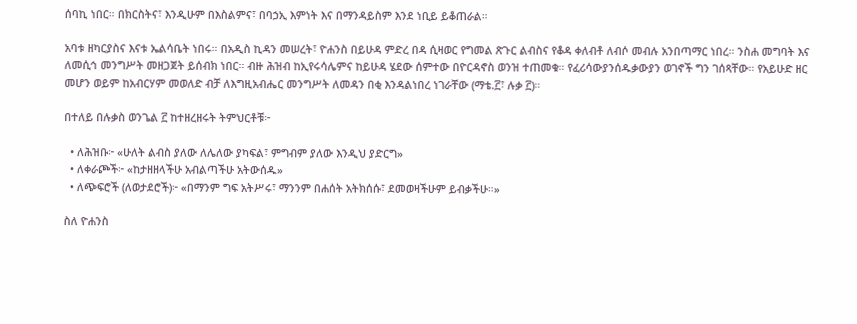ሰባኪ ነበር። በክርስትና፣ እንዲሁም በእስልምና፣ በባኃኢ እምነት እና በማንዳይስም እንደ ነቢይ ይቆጠራል።

አባቱ ዘካርያስና እናቱ ኤልሳቤት ነበሩ። በአዲስ ኪዳን መሠረት፣ ዮሐንስ በይሁዳ ምድረ በዳ ሲዛወር የግመል ጽጉር ልብስና የቆዳ ቀለብቶ ለብሶ መብሉ አንበጣማር ነበረ። ንስሐ መግባት እና ለመሲኅ መንግሥት መዘጋጀት ይሰብክ ነበር። ብዙ ሕዝብ ከኢየሩሳሌምና ከይሁዳ ሄደው ሰምተው በዮርዳኖስ ወንዝ ተጠመቁ። የፈሪሳውያንሰዱቃውያን ወገኖች ግን ገሰጻቸው። የአይሁድ ዘር መሆን ወይም ከአብርሃም መወለድ ብቻ ለእግዚአብሔር መንግሥት ለመዳን በቂ እንዳልነበረ ነገራቸው (ማቴ.፫፣ ሉቃ ፫)።

በተለይ በሉቃስ ወንጌል ፫ ከተዘረዘሩት ትምህርቶቹ፦

  • ለሕዝቡ፦ «ሁለት ልብስ ያለው ለሌለው ያካፍል፣ ምግብም ያለው እንዲህ ያድርግ»
  • ለቀራጮች፦ «ከታዘዘላችሁ አብልጣችሁ አትውሰዱ»
  • ለጭፍሮች (ለወታደሮች)፦ «በማንም ግፍ አትሥሩ፣ ማንንም በሐሰት አትክሰሱ፣ ደመወዛችሁም ይብቃችሁ።»

ስለ ዮሐንስ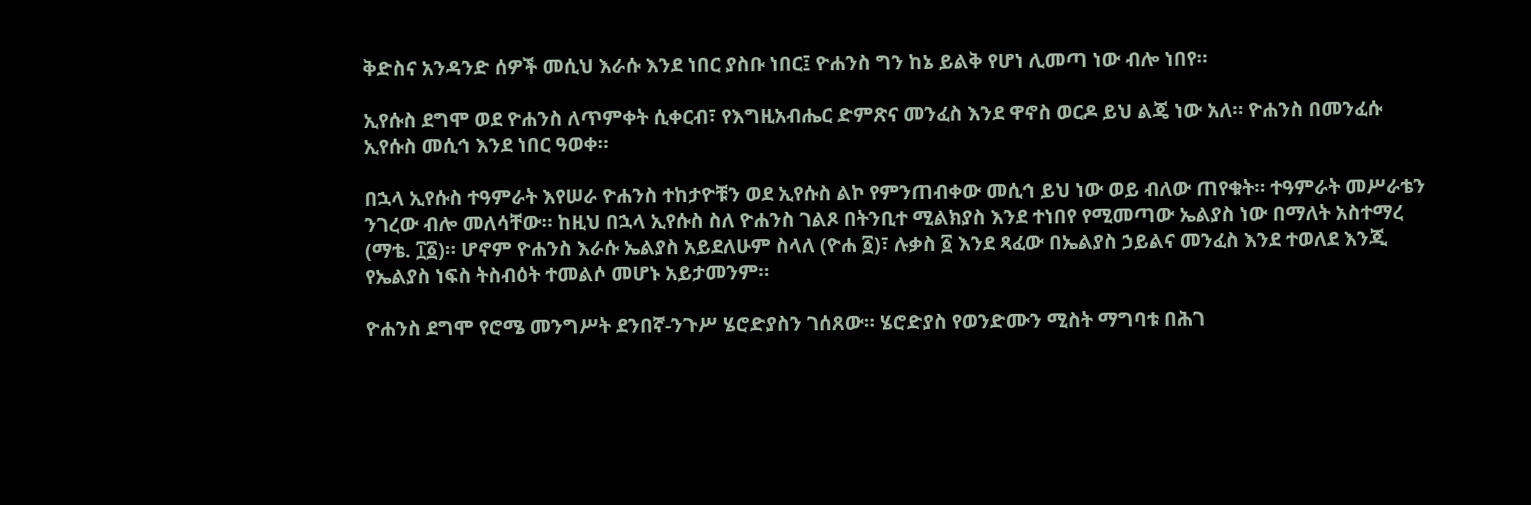ቅድስና አንዳንድ ሰዎች መሲህ እራሱ እንደ ነበር ያስቡ ነበር፤ ዮሐንስ ግን ከኔ ይልቅ የሆነ ሊመጣ ነው ብሎ ነበየ።

ኢየሱስ ደግሞ ወደ ዮሐንስ ለጥምቀት ሲቀርብ፣ የእግዚአብሔር ድምጽና መንፈስ እንደ ዋኖስ ወርዶ ይህ ልጄ ነው አለ። ዮሐንስ በመንፈሱ ኢየሱስ መሲኅ እንደ ነበር ዓወቀ።

በኋላ ኢየሱስ ተዓምራት እየሠራ ዮሐንስ ተከታዮቹን ወደ ኢየሱስ ልኮ የምንጠብቀው መሲኅ ይህ ነው ወይ ብለው ጠየቁት። ተዓምራት መሥራቴን ንገረው ብሎ መለሳቸው። ከዚህ በኋላ ኢየሱስ ስለ ዮሐንስ ገልጾ በትንቢተ ሚልክያስ እንደ ተነበየ የሚመጣው ኤልያስ ነው በማለት አስተማረ (ማቴ. ፲፩)። ሆኖም ዮሐንስ እራሱ ኤልያስ አይደለሁም ስላለ (ዮሐ ፩)፣ ሉቃስ ፩ እንደ ጻፈው በኤልያስ ኃይልና መንፈስ እንደ ተወለደ እንጂ የኤልያስ ነፍስ ትስብዕት ተመልሶ መሆኑ አይታመንም።

ዮሐንስ ደግሞ የሮሜ መንግሥት ደንበኛ-ንጉሥ ሄሮድያስን ገሰጸው። ሄሮድያስ የወንድሙን ሚስት ማግባቱ በሕገ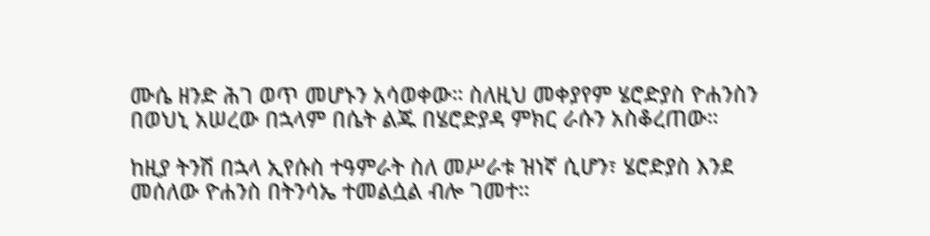ሙሴ ዘንድ ሕገ ወጥ መሆኑን አሳወቀው። ስለዚህ መቀያየም ሄሮድያስ ዮሐንስን በወህኒ አሠረው በኋላም በሴት ልጁ በሄሮድያዳ ምክር ራሱን አስቆረጠው።

ከዚያ ትንሽ በኋላ ኢየሱስ ተዓምራት ስለ መሥራቱ ዝነኛ ሲሆን፣ ሄሮድያስ እንደ መሰለው ዮሐንስ በትንሳኤ ተመልሷል ብሎ ገመተ።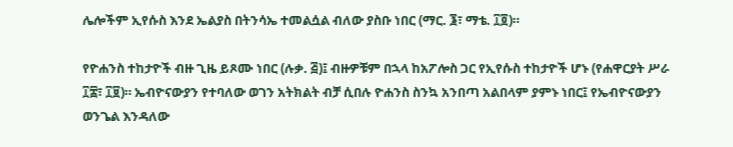ሌሎችም ኢየሱስ እንደ ኤልያስ በትንሳኤ ተመልሷል ብለው ያስቡ ነበር (ማር. ፮፣ ማቴ. ፲፬)።

የዮሐንስ ተከታዮች ብዙ ጊዜ ይጾሙ ነበር (ሉቃ. ፭)፤ ብዙዎቹም በኋላ ከአፖሎስ ጋር የኢየሱስ ተከታዮች ሆኑ (የሐዋርያት ሥራ ፲፰፣ ፲፱)። ኤብዮናውያን የተባለው ወገን አትክልት ብቻ ሲበሉ ዮሐንስ ስንኳ አንበጣ አልበላም ያምኑ ነበር፤ የኤብዮናውያን ወንጌል እንዳለው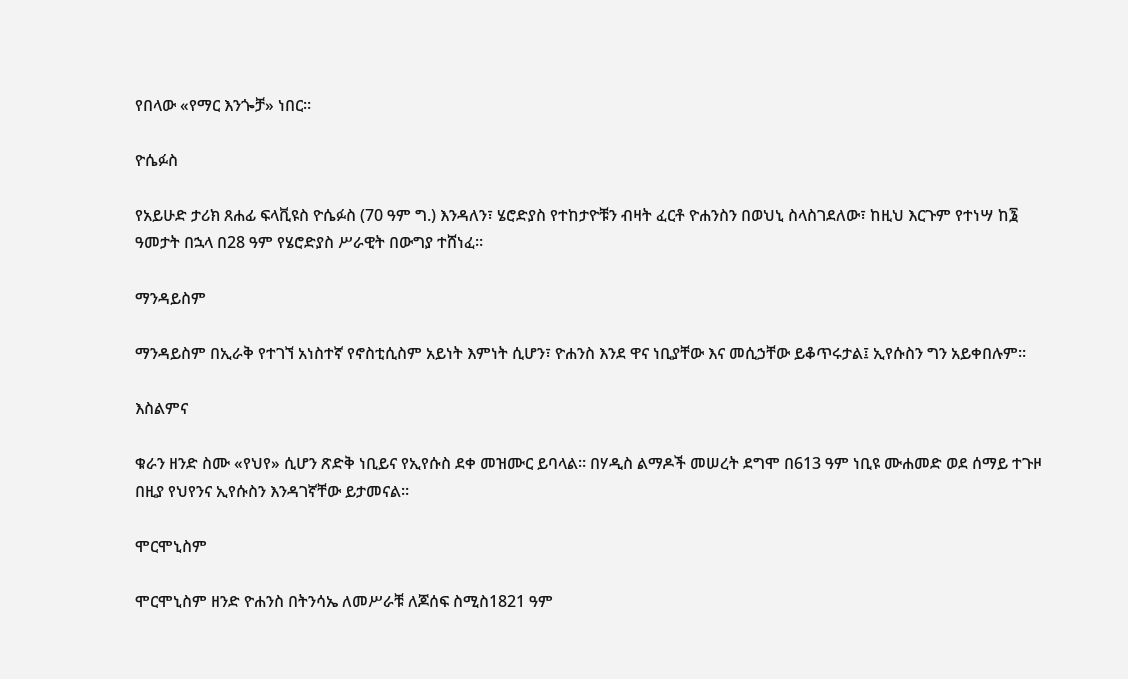የበላው «የማር እንጐቻ» ነበር።

ዮሴፉስ

የአይሁድ ታሪክ ጸሐፊ ፍላቪዩስ ዮሴፉስ (70 ዓም ግ.) እንዳለን፣ ሄሮድያስ የተከታዮቹን ብዛት ፈርቶ ዮሐንስን በወህኒ ስላስገደለው፣ ከዚህ እርጉም የተነሣ ከ፮ ዓመታት በኋላ በ28 ዓም የሄሮድያስ ሥራዊት በውግያ ተሸነፈ።

ማንዳይስም

ማንዳይስም በኢራቅ የተገኘ አነስተኛ የኖስቲሲስም አይነት እምነት ሲሆን፣ ዮሐንስ እንደ ዋና ነቢያቸው እና መሲኃቸው ይቆጥሩታል፤ ኢየሱስን ግን አይቀበሉም።

እስልምና

ቁራን ዘንድ ስሙ «የህየ» ሲሆን ጽድቅ ነቢይና የኢየሱስ ደቀ መዝሙር ይባላል። በሃዲስ ልማዶች መሠረት ደግሞ በ613 ዓም ነቢዩ ሙሐመድ ወደ ሰማይ ተጉዞ በዚያ የህየንና ኢየሱስን እንዳገኛቸው ይታመናል።

ሞርሞኒስም

ሞርሞኒስም ዘንድ ዮሐንስ በትንሳኤ ለመሥራቹ ለጆሰፍ ስሚስ1821 ዓም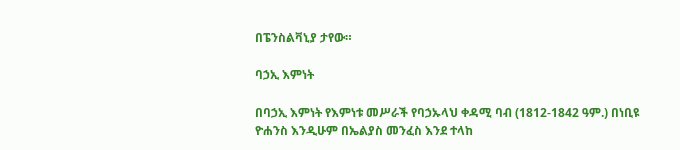በፔንስልቫኒያ ታየው።

ባኃኢ እምነት

በባኃኢ እምነት የእምነቱ መሥራች የባኃኡላህ ቀዳሚ ባብ (1812-1842 ዓም.) በነቢዩ ዮሐንስ እንዲሁም በኤልያስ መንፈስ እንደ ተላከ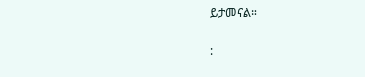ይታመናል።

: